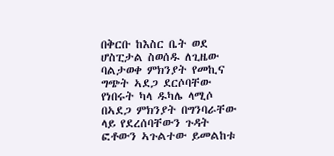በቅርቡ ከእስር ቤት ወደ ሆስፒታል ስወሰዱ ለጊዜው ባልታወቀ ምክንያት የመኪና ግጭት ኣደጋ ደርሶባቸው የነበሩት ካላ ዱካሌ ላሚሶ
በኣደጋ ምክንያት በግንባራቸው ላይ የደረሰባቸውን ጉዳት ፎቶውን ኣጉልተው ይመልከቱ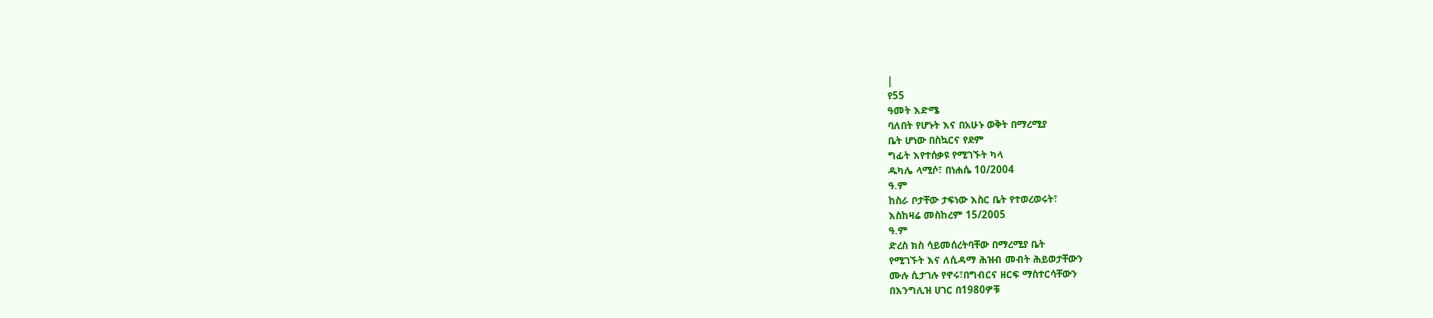|
የ55
ዓመት እድሜ
ባለበት የሆኑት እና በአሁኑ ወቅት በማረሚያ
ቤት ሆነው በስኳርና የደም
ግፊት እየተሰቃዩ የሚገኙት ካላ
ዱካሌ ላሚሶ፣ በነሐሴ 10/2004
ዓ.ም
ከስራ ቦታቸው ታፍነው እስር ቤት የተወረወሩት፣
እስከዛሬ መስከረም 15/2005
ዓ.ም
ድረስ ክስ ሳይመሰረትባቸው በማረሚያ ቤት
የሚገኙት እና ለሲዳማ ሕዝብ መብት ሕይወታቸውን
ሙሉ ሲታገሉ የኖሩ፣በግብርና ዘርፍ ማስተርሳቸውን
በእንግሊዝ ሀገር በ1980ዎቹ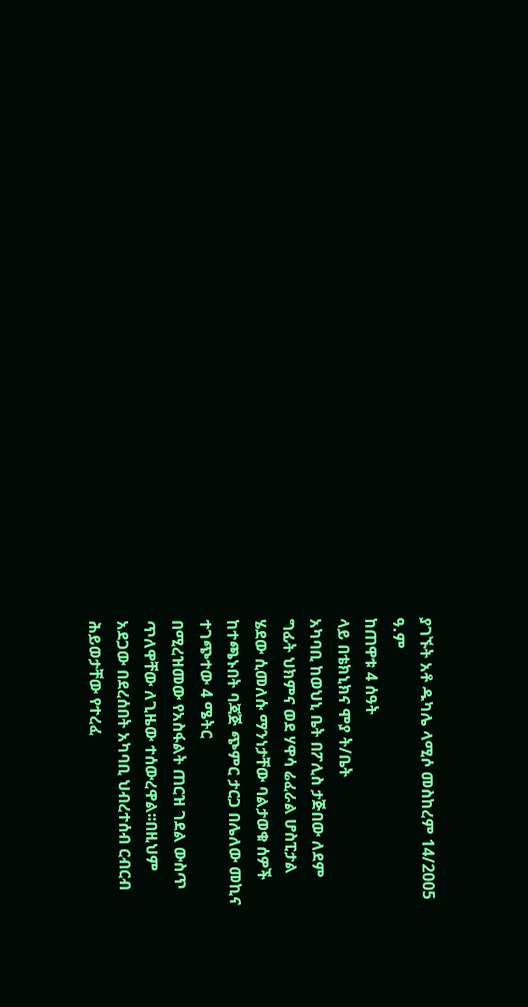ያገኙት አቶ ዱካሌ ላሚሶ መስከረም 14/2005
ዓ.ም
ከጠዋቱ 4 ሰዓት
ላይ በቴክኒክና ሞያ ት/ቤት
አካባቢ ከወህኒ ቤት በፖሊስ ታጅበው ለደም
ግፊት ህክምና ወደ ሃዋሳ ሬፈራል ሆስፒታል
ሄደው ሲመለሱ ማንነታቸው ባልታወቁ ሰዎች
ከተጫኑበት ባጃጅ ጭምር ታርጋ በሌለው መኪና
ተገጭተው 4 ሜትር
በሚረዝመው የአስፋልት ጠርዝ ገደል ውስጥ
ጥለዋቸው ለጊዜው ተሰውረዋል፡፡በዚህም
አደጋው በደረሰበት አካባቢ ህብረተሰብ ርብርብ
ሕይወታቸው የተረፈ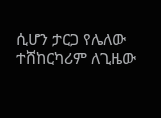ሲሆን ታርጋ የሌለው
ተሸከርካሪም ለጊዜው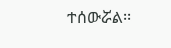ተሰውሯል፡፡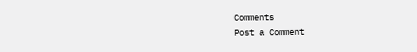Comments
Post a Comment